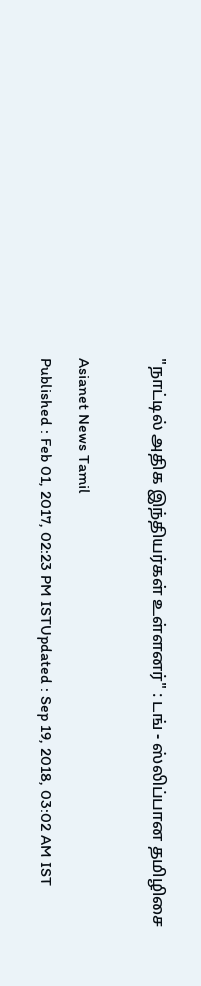"நாட்டில் அதிக இந்தியர்கள் உள்ளனர்" : டங் - ஸ்லிப்பான தமிழிசை

Asianet News Tamil
Published : Feb 01, 2017, 02:23 PM ISTUpdated : Sep 19, 2018, 03:02 AM IST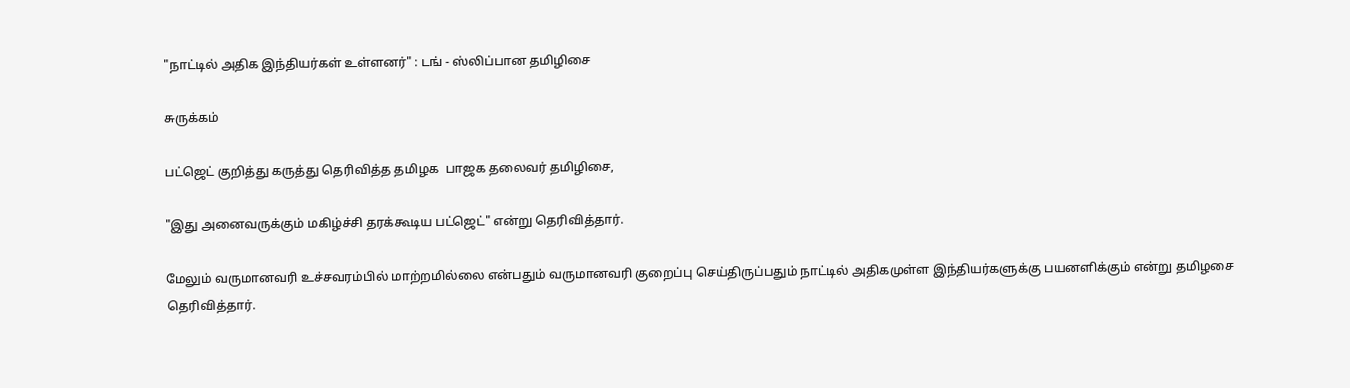"நாட்டில் அதிக இந்தியர்கள் உள்ளனர்" : டங் - ஸ்லிப்பான தமிழிசை

சுருக்கம்

பட்ஜெட் குறித்து கருத்து தெரிவித்த தமிழக  பாஜக தலைவர் தமிழிசை,

"இது அனைவருக்கும் மகிழ்ச்சி தரக்கூடிய பட்ஜெட்" என்று தெரிவித்தார்.

மேலும் வருமானவரி உச்சவரம்பில் மாற்றமில்லை என்பதும் வருமானவரி குறைப்பு செய்திருப்பதும் நாட்டில் அதிகமுள்ள இந்தியர்களுக்கு பயனளிக்கும் என்று தமிழசை தெரிவித்தார்.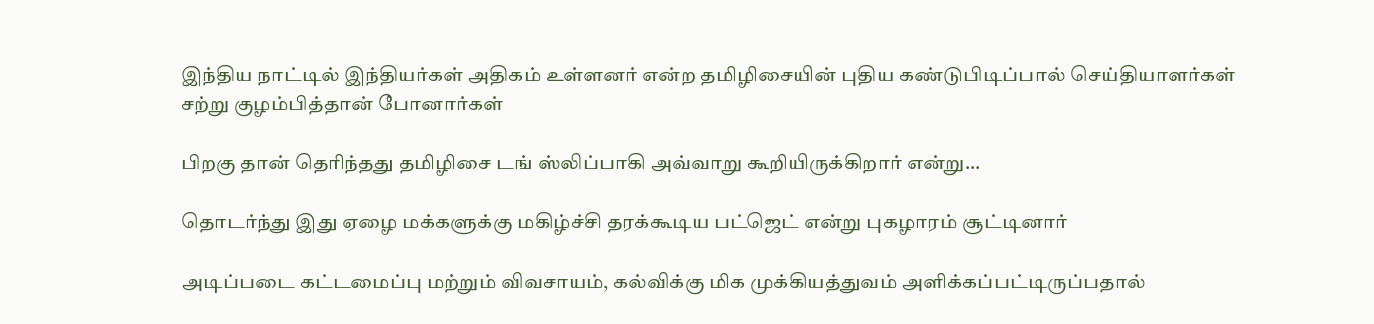இந்திய நாட்டில் இந்தியர்கள் அதிகம் உள்ளனர் என்ற தமிழிசையின் புதிய கண்டுபிடிப்பால் செய்தியாளர்கள் சற்று குழம்பித்தான் போனார்கள்

பிறகு தான் தெரிந்தது தமிழிசை டங் ஸ்லிப்பாகி அவ்வாறு கூறியிருக்கிறார் என்று...

தொடர்ந்து இது ஏழை மக்களுக்கு மகிழ்ச்சி தரக்கூடிய பட்ஜெட் என்று புகழாரம் சூட்டினார்

அடிப்படை கட்டமைப்பு மற்றும் விவசாயம், கல்விக்கு மிக முக்கியத்துவம் அளிக்கப்பட்டிருப்பதால்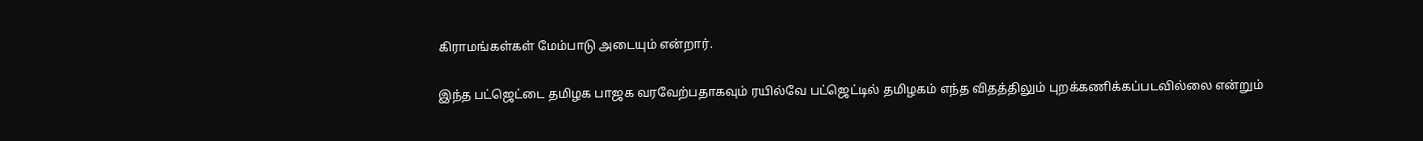கிராமங்கள்கள் மேம்பாடு அடையும் என்றார்.

இந்த பட்ஜெட்டை தமிழக பாஜக வரவேற்பதாகவும் ரயில்வே பட்ஜெட்டில் தமிழகம் எந்த விதத்திலும் புறக்கணிக்கப்படவில்லை என்றும்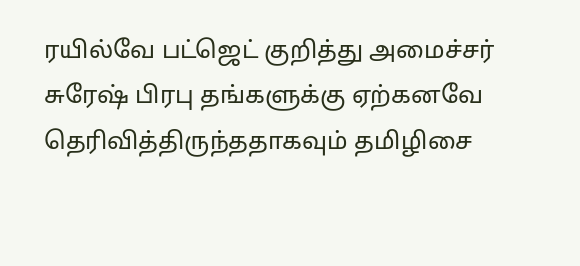ரயில்வே பட்ஜெட் குறித்து அமைச்சர் சுரேஷ் பிரபு தங்களுக்கு ஏற்கனவே தெரிவித்திருந்ததாகவும் தமிழிசை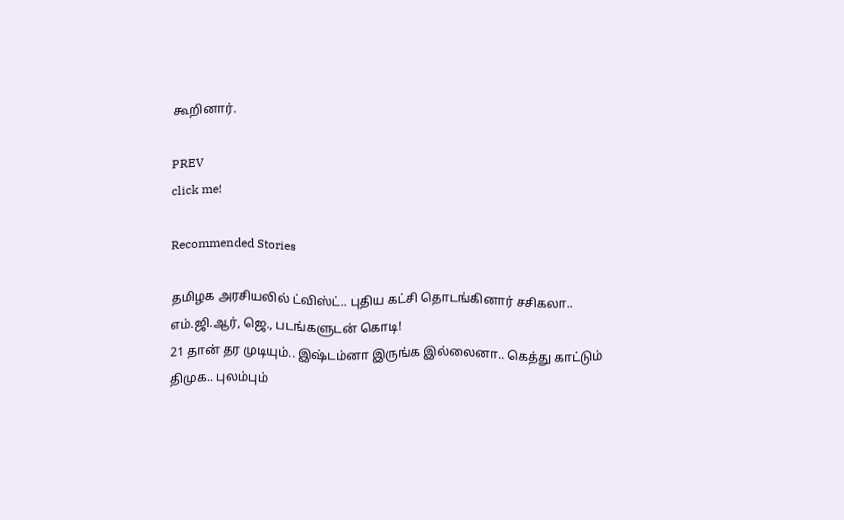கூறினார்.

PREV
click me!

Recommended Stories

தமிழக அரசியலில் ட்விஸ்ட்.. புதிய கட்சி தொடங்கினார் சசிகலா.. எம்.ஜி.ஆர், ஜெ., படங்களுடன் கொடி!
21 தான் தர முடியும்.. இஷ்டம்னா இருங்க இல்லைனா.. கெத்து காட்டும் திமுக.. புலம்பும்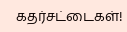கதர்சட்டைகள்!